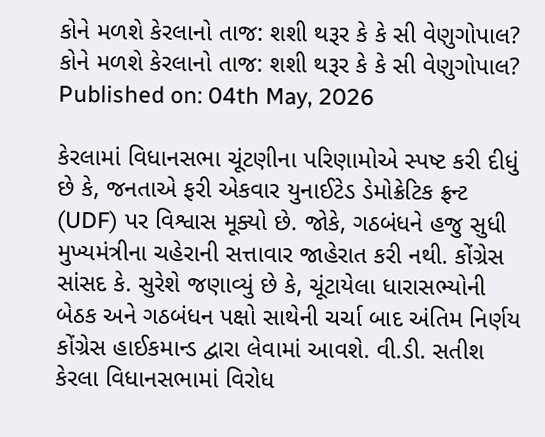કોને મળશે કેરલાનો તાજ: શશી થરૂર કે કે સી વેણુગોપાલ?
કોને મળશે કેરલાનો તાજ: શશી થરૂર કે કે સી વેણુગોપાલ?
Published on: 04th May, 2026

કેરલામાં વિધાનસભા ચૂંટણીના પરિણામોએ સ્પષ્ટ કરી દીધું છે કે, જનતાએ ફરી એકવાર યુનાઈટેડ ડેમોક્રેટિક ફ્રન્ટ (UDF) પર વિશ્વાસ મૂક્યો છે. જોકે, ગઠબંધને હજુ સુધી મુખ્યમંત્રીના ચહેરાની સત્તાવાર જાહેરાત કરી નથી. કોંગ્રેસ સાંસદ કે. સુરેશે જણાવ્યું છે કે, ચૂંટાયેલા ધારાસભ્યોની બેઠક અને ગઠબંધન પક્ષો સાથેની ચર્ચા બાદ અંતિમ નિર્ણય કોંગ્રેસ હાઈકમાન્ડ દ્વારા લેવામાં આવશે. વી.ડી. સતીશ કેરલા વિધાનસભામાં વિરોધ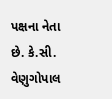પક્ષના નેતા છે. કે.સી. વેણુગોપાલ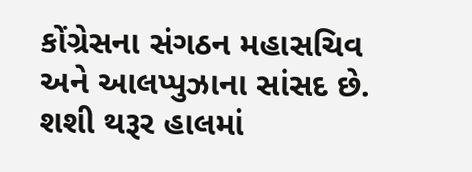કોંગ્રેસના સંગઠન મહાસચિવ અને આલપ્પુઝાના સાંસદ છે. શશી થરૂર હાલમાં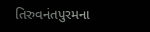તિરુવનંતપુરમના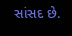સાંસદ છે.